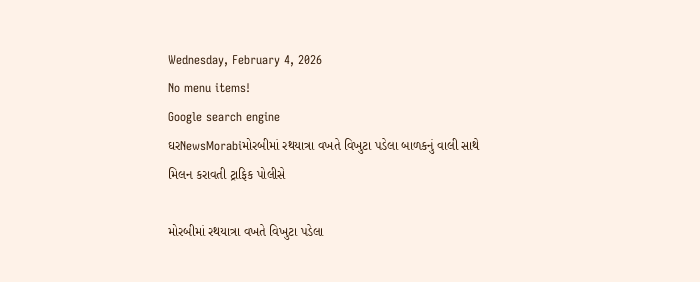Wednesday, February 4, 2026
No menu items!
Google search engine
ઘરNewsMorabiમોરબીમાં રથયાત્રા વખતે વિખુટા પડેલા બાળકનું વાલી સાથે મિલન કરાવતી ટ્રાફિક પોલીસે

મોરબીમાં રથયાત્રા વખતે વિખુટા પડેલા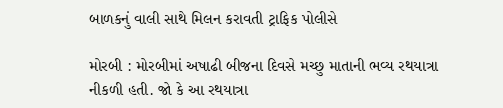બાળકનું વાલી સાથે મિલન કરાવતી ટ્રાફિક પોલીસે

મોરબી : મોરબીમાં અષાઢી બીજના દિવસે મચ્છુ માતાની ભવ્ય રથયાત્રા નીકળી હતી. જો કે આ રથયાત્રા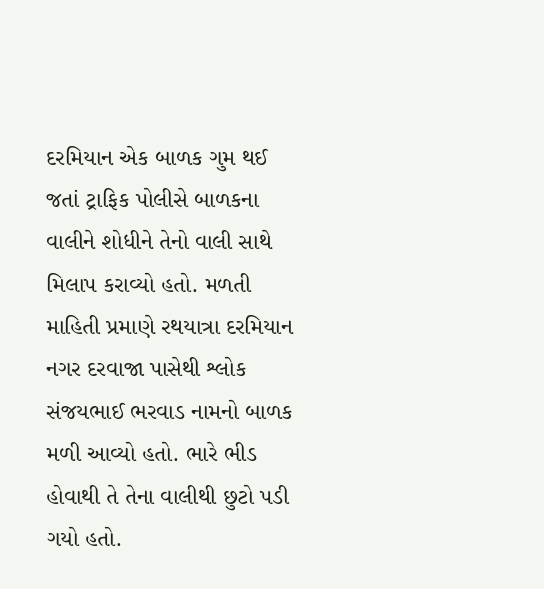દરમિયાન એક બાળક ગુમ થઈ જતાં ટ્રાફિક પોલીસે બાળકના વાલીને શોધીને તેનો વાલી સાથે મિલાપ કરાવ્યો હતો. મળતી માહિતી પ્રમાણે રથયાત્રા દરમિયાન નગર દરવાજા પાસેથી શ્લોક સંજયભાઈ ભરવાડ નામનો બાળક મળી આવ્યો હતો. ભારે ભીડ હોવાથી તે તેના વાલીથી છુટો પડી ગયો હતો.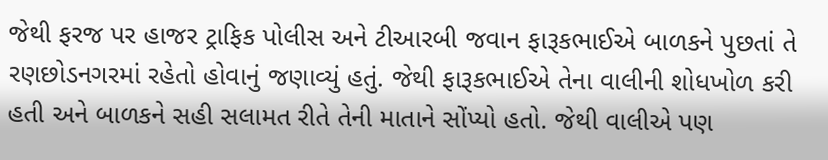જેથી ફરજ પર હાજર ટ્રાફિક પોલીસ અને ટીઆરબી જવાન ફારૂકભાઈએ બાળકને પુછતાં તે રણછોડનગરમાં રહેતો હોવાનું જણાવ્યું હતું. જેથી ફારૂકભાઈએ તેના વાલીની શોધખોળ કરી હતી અને બાળકને સહી સલામત રીતે તેની માતાને સોંપ્યો હતો. જેથી વાલીએ પણ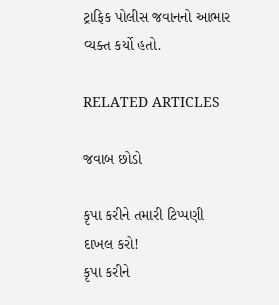ટ્રાફિક પોલીસ જવાનનો આભાર વ્યક્ત કર્યો હતો.

RELATED ARTICLES

જવાબ છોડો

કૃપા કરીને તમારી ટિપ્પણી દાખલ કરો!
કૃપા કરીને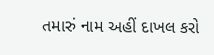તમારું નામ અહીં દાખલ કરો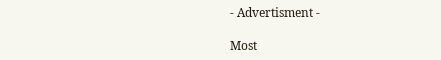- Advertisment -

Most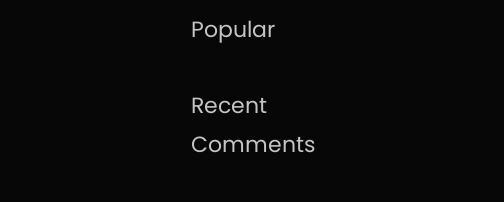Popular

Recent Comments